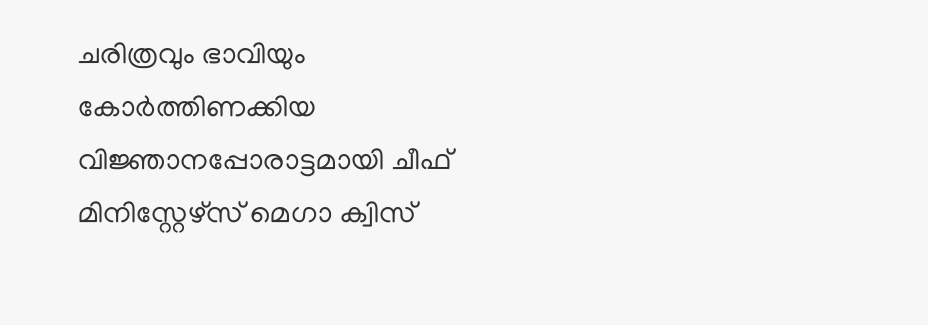ചരിത്രവും ഭാവിയും കോർത്തിണക്കിയ വിജ്ഞാനപ്പോരാട്ടമായി ചീഫ് മിനിസ്റ്റേഴ്സ് മെഗാ ക്വിസ്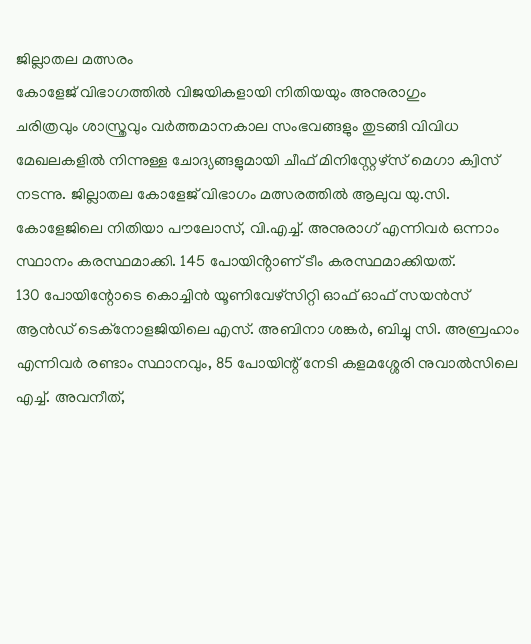ജില്ലാതല മത്സരം
കോളേജ് വിഭാഗത്തിൽ വിജയികളായി നിതിയയും അനുരാഗും
ചരിത്രവും ശാസ്ത്രവും വർത്തമാനകാല സംഭവങ്ങളും തുടങ്ങി വിവിധ മേഖലകളിൽ നിന്നുള്ള ചോദ്യങ്ങളുമായി ചീഫ് മിനിസ്റ്റേഴ്സ് മെഗാ ക്വിസ് നടന്നു. ജില്ലാതല കോളേജ് വിഭാഗം മത്സരത്തിൽ ആലുവ യു.സി. കോളേജിലെ നിതിയാ പൗലോസ്, വി.എച്ച്. അനുരാഗ് എന്നിവർ ഒന്നാം സ്ഥാനം കരസ്ഥമാക്കി. 145 പോയിൻ്റാണ് ടീം കരസ്ഥമാക്കിയത്.
130 പോയിന്റോടെ കൊച്ചിൻ യൂണിവേഴ്സിറ്റി ഓഫ് ഓഫ് സയൻസ് ആൻഡ് ടെക്നോളജിയിലെ എസ്. അബിനാ ശങ്കർ, ബിച്ചു സി. അബ്രഹാം എന്നിവർ രണ്ടാം സ്ഥാനവും, 85 പോയിന്റ് നേടി കളമശ്ശേരി നുവാൽസിലെ എച്ച്. അവനീത്,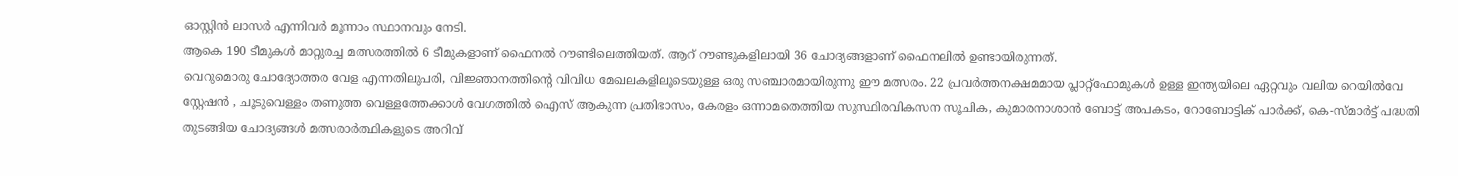ഓസ്റ്റിൻ ലാസർ എന്നിവർ മൂന്നാം സ്ഥാനവും നേടി.
ആകെ 190 ടീമുകൾ മാറ്റുരച്ച മത്സരത്തിൽ 6 ടീമുകളാണ് ഫൈനൽ റൗണ്ടിലെത്തിയത്. ആറ് റൗണ്ടുകളിലായി 36 ചോദ്യങ്ങളാണ് ഫൈനലിൽ ഉണ്ടായിരുന്നത്.
വെറുമൊരു ചോദ്യോത്തര വേള എന്നതിലുപരി, വിജ്ഞാനത്തിന്റെ വിവിധ മേഖലകളിലൂടെയുള്ള ഒരു സഞ്ചാരമായിരുന്നു ഈ മത്സരം. 22 പ്രവർത്തനക്ഷമമായ പ്ലാറ്റ്ഫോമുകൾ ഉള്ള ഇന്ത്യയിലെ ഏറ്റവും വലിയ റെയിൽവേ സ്റ്റേഷൻ , ചൂടുവെള്ളം തണുത്ത വെള്ളത്തേക്കാൾ വേഗത്തിൽ ഐസ് ആകുന്ന പ്രതിഭാസം, കേരളം ഒന്നാമതെത്തിയ സുസ്ഥിരവികസന സൂചിക, കുമാരനാശാൻ ബോട്ട് അപകടം, റോബോട്ടിക് പാർക്ക്, കെ-സ്മാർട്ട് പദ്ധതി തുടങ്ങിയ ചോദ്യങ്ങൾ മത്സരാർത്ഥികളുടെ അറിവ്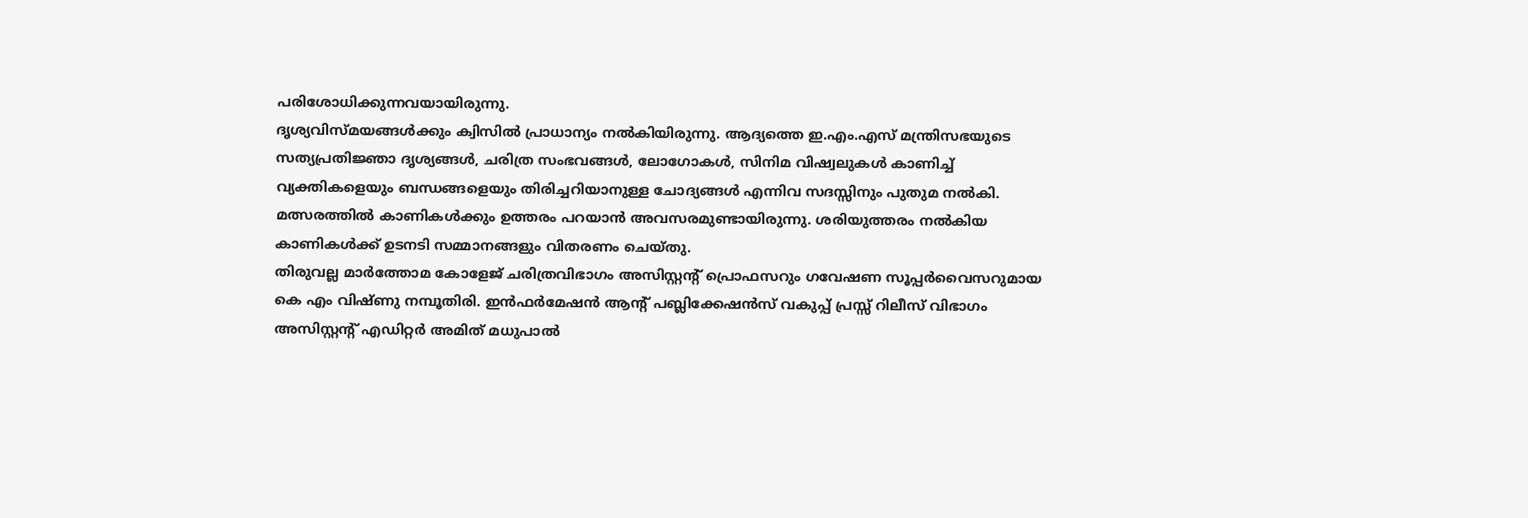പരിശോധിക്കുന്നവയായിരുന്നു.
ദൃശ്യവിസ്മയങ്ങൾക്കും ക്വിസിൽ പ്രാധാന്യം നൽകിയിരുന്നു. ആദ്യത്തെ ഇ.എം.എസ് മന്ത്രിസഭയുടെ സത്യപ്രതിജ്ഞാ ദൃശ്യങ്ങൾ, ചരിത്ര സംഭവങ്ങൾ, ലോഗോകൾ, സിനിമ വിഷ്വലുകൾ കാണിച്ച് വ്യക്തികളെയും ബന്ധങ്ങളെയും തിരിച്ചറിയാനുള്ള ചോദ്യങ്ങൾ എന്നിവ സദസ്സിനും പുതുമ നൽകി.
മത്സരത്തിൽ കാണികൾക്കും ഉത്തരം പറയാൻ അവസരമുണ്ടായിരുന്നു. ശരിയുത്തരം നൽകിയ കാണികൾക്ക് ഉടനടി സമ്മാനങ്ങളും വിതരണം ചെയ്തു.
തിരുവല്ല മാർത്തോമ കോളേജ് ചരിത്രവിഭാഗം അസിസ്റ്റന്റ് പ്രൊഫസറും ഗവേഷണ സൂപ്പർവൈസറുമായ കെ എം വിഷ്ണു നമ്പൂതിരി. ഇൻഫർമേഷൻ ആന്റ് പബ്ലിക്കേഷൻസ് വകുപ്പ് പ്രസ്സ് റിലീസ് വിഭാഗം അസിസ്റ്റന്റ് എഡിറ്റർ അമിത് മധുപാൽ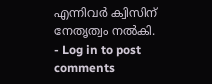എന്നിവർ ക്വിസിന് നേതൃത്വം നൽകി.
- Log in to post comments